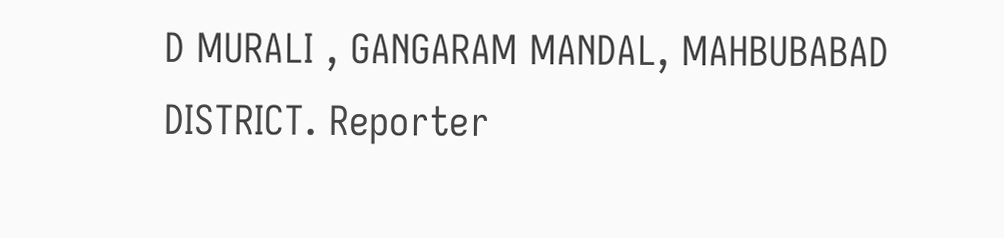D MURALI , GANGARAM MANDAL, MAHBUBABAD DISTRICT. Reporter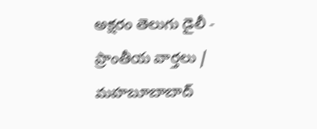అక్షరం తెలుగు డైలీ - ప్రాంతీయ వార్తలు / మహబూబాబాద్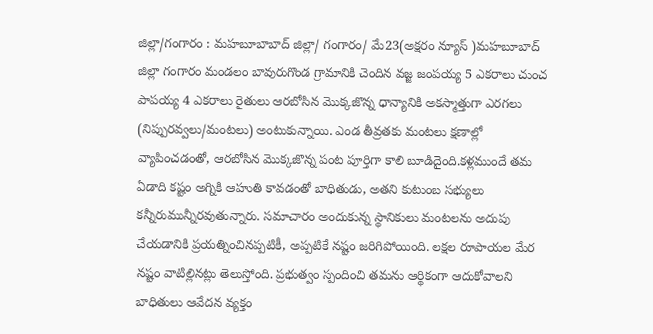జిల్లా/గంగారం : మహబూబాబాద్ జిల్లా/ గంగారం/ మే23(అక్షరం న్యూస్ )మహబూబాద్ జిల్లా గంగారం మండలం బావురుగొండ గ్రామానికి చెందిన వజ్జ జంపయ్య 5 ఎకరాలు చుంచ పాపయ్య 4 ఎకరాలు రైతులు ఆరబోసిన మొక్కజొన్న ధాన్యానికి అకస్మాత్తుగా ఎరగలు (నిప్పురవ్వలు/మంటలు) అంటుకున్నాయి. ఎండ తీవ్రతకు మంటలు క్షణాల్లో వ్యాపించడంతో, ఆరబోసిన మొక్కజొన్న పంట పూర్తిగా కాలి బూడిదైంది.కళ్లముందే తమ ఏడాది కష్టం అగ్నికి ఆహుతి కావడంతో బాధితుడు, అతని కుటుంబ సభ్యులు కన్నీరుమున్నీరవుతున్నారు. సమాచారం అందుకున్న స్థానికులు మంటలను అదుపు చేయడానికి ప్రయత్నించినప్పటికీ, అప్పటికే నష్టం జరిగిపోయింది. లక్షల రూపాయల మేర నష్టం వాటిల్లినట్లు తెలుస్తోంది. ప్రభుత్వం స్పందించి తమను ఆర్థికంగా ఆదుకోవాలని బాధితులు ఆవేదన వ్యక్తం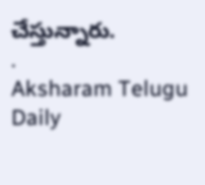చేస్తున్నారు.
.
Aksharam Telugu Daily